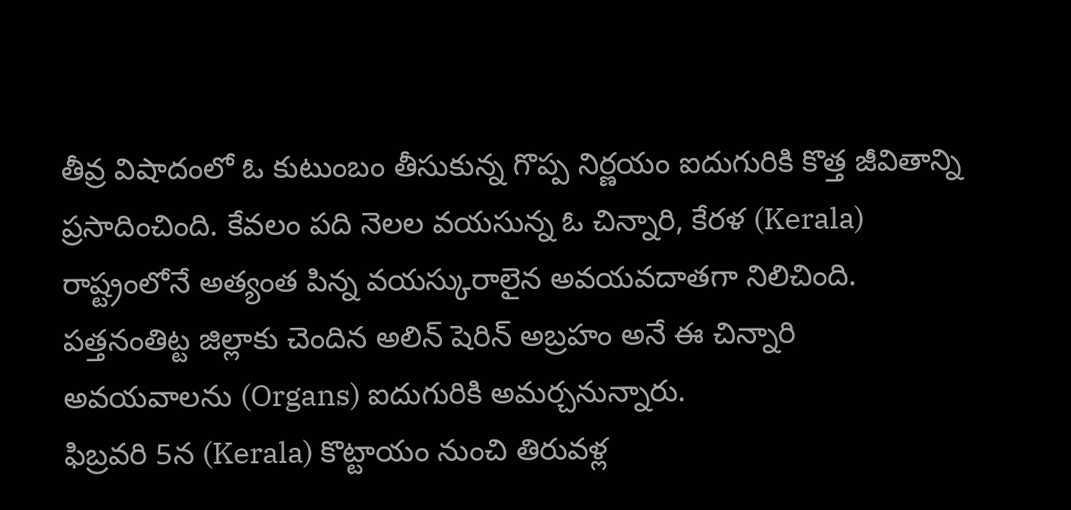తీవ్ర విషాదంలో ఓ కుటుంబం తీసుకున్న గొప్ప నిర్ణయం ఐదుగురికి కొత్త జీవితాన్ని ప్రసాదించింది. కేవలం పది నెలల వయసున్న ఓ చిన్నారి, కేరళ (Kerala) రాష్ట్రంలోనే అత్యంత పిన్న వయస్కురాలైన అవయవదాతగా నిలిచింది. పత్తనంతిట్ట జిల్లాకు చెందిన అలిన్ షెరిన్ అబ్రహం అనే ఈ చిన్నారి అవయవాలను (Organs) ఐదుగురికి అమర్చనున్నారు.
ఫిబ్రవరి 5న (Kerala) కొట్టాయం నుంచి తిరువళ్ల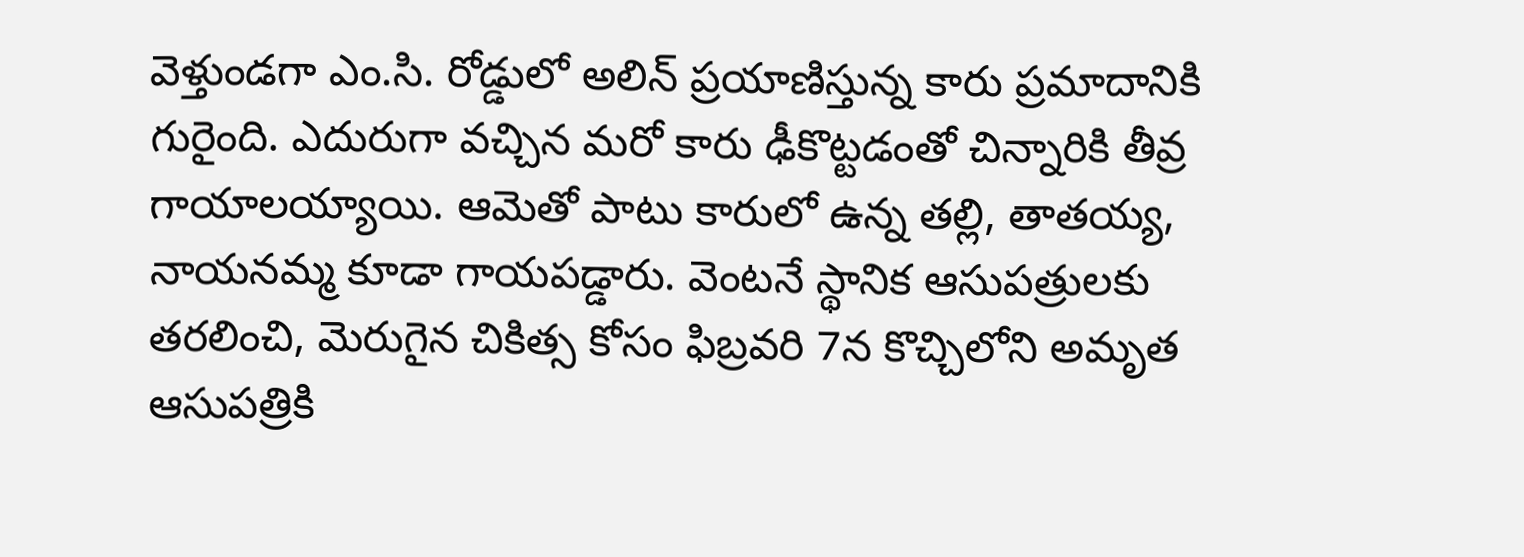వెళ్తుండగా ఎం.సి. రోడ్డులో అలిన్ ప్రయాణిస్తున్న కారు ప్రమాదానికి గురైంది. ఎదురుగా వచ్చిన మరో కారు ఢీకొట్టడంతో చిన్నారికి తీవ్ర గాయాలయ్యాయి. ఆమెతో పాటు కారులో ఉన్న తల్లి, తాతయ్య, నాయనమ్మ కూడా గాయపడ్డారు. వెంటనే స్థానిక ఆసుపత్రులకు తరలించి, మెరుగైన చికిత్స కోసం ఫిబ్రవరి 7న కొచ్చిలోని అమృత ఆసుపత్రికి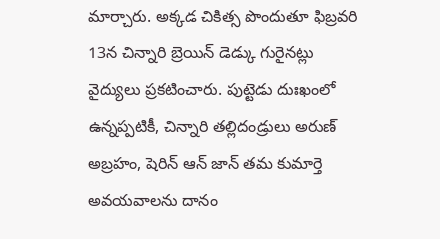మార్చారు. అక్కడ చికిత్స పొందుతూ ఫిబ్రవరి 13న చిన్నారి బ్రెయిన్ డెడ్కు గురైనట్లు వైద్యులు ప్రకటించారు. పుట్టెడు దుఃఖంలో ఉన్నప్పటికీ, చిన్నారి తల్లిదండ్రులు అరుణ్ అబ్రహం, షెరిన్ ఆన్ జాన్ తమ కుమార్తె అవయవాలను దానం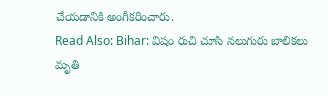చేయడానికి అంగీకరించారు.
Read Also: Bihar: విషం రుచి చూసి నలుగురు బాలికలు మృతి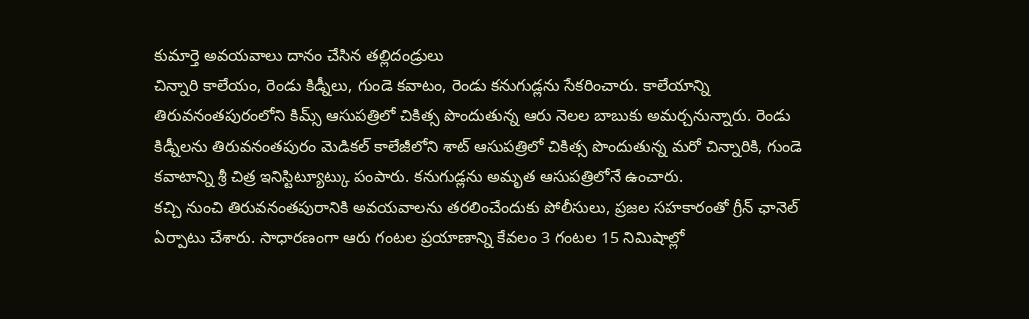కుమార్తె అవయవాలు దానం చేసిన తల్లిదండ్రులు
చిన్నారి కాలేయం, రెండు కిడ్నీలు, గుండె కవాటం, రెండు కనుగుడ్లను సేకరించారు. కాలేయాన్ని తిరువనంతపురంలోని కిమ్స్ ఆసుపత్రిలో చికిత్స పొందుతున్న ఆరు నెలల బాబుకు అమర్చనున్నారు. రెండు కిడ్నీలను తిరువనంతపురం మెడికల్ కాలేజీలోని శాట్ ఆసుపత్రిలో చికిత్స పొందుతున్న మరో చిన్నారికి, గుండె కవాటాన్ని శ్రీ చిత్ర ఇనిస్టిట్యూట్కు పంపారు. కనుగుడ్లను అమృత ఆసుపత్రిలోనే ఉంచారు.
కచ్చి నుంచి తిరువనంతపురానికి అవయవాలను తరలించేందుకు పోలీసులు, ప్రజల సహకారంతో గ్రీన్ ఛానెల్ ఏర్పాటు చేశారు. సాధారణంగా ఆరు గంటల ప్రయాణాన్ని కేవలం 3 గంటల 15 నిమిషాల్లో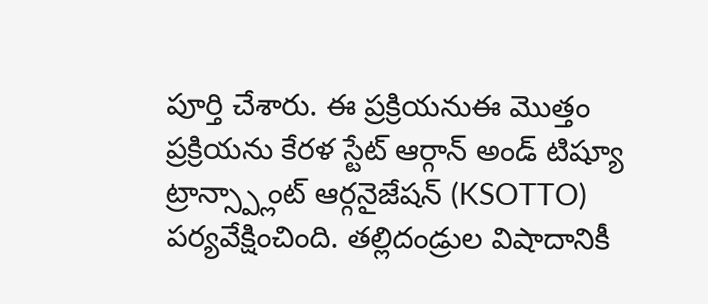పూర్తి చేశారు. ఈ ప్రక్రియనుఈ మొత్తం ప్రక్రియను కేరళ స్టేట్ ఆర్గాన్ అండ్ టిష్యూ ట్రాన్స్ప్లాంట్ ఆర్గనైజేషన్ (KSOTTO) పర్యవేక్షించింది. తల్లిదండ్రుల విషాదానికీ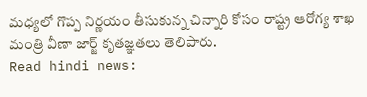మధ్యలో గొప్ప నిర్ణయం తీసుకున్న చిన్నారి కోసం రాష్ట్ర ఆరోగ్య శాఖ మంత్రి వీణా జార్జ్ కృతజ్ఞతలు తెలిపారు.
Read hindi news: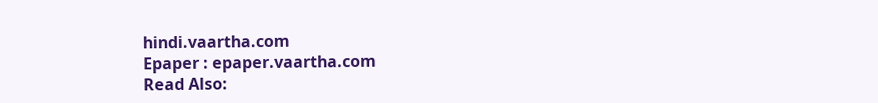hindi.vaartha.com
Epaper : epaper.vaartha.com
Read Also: